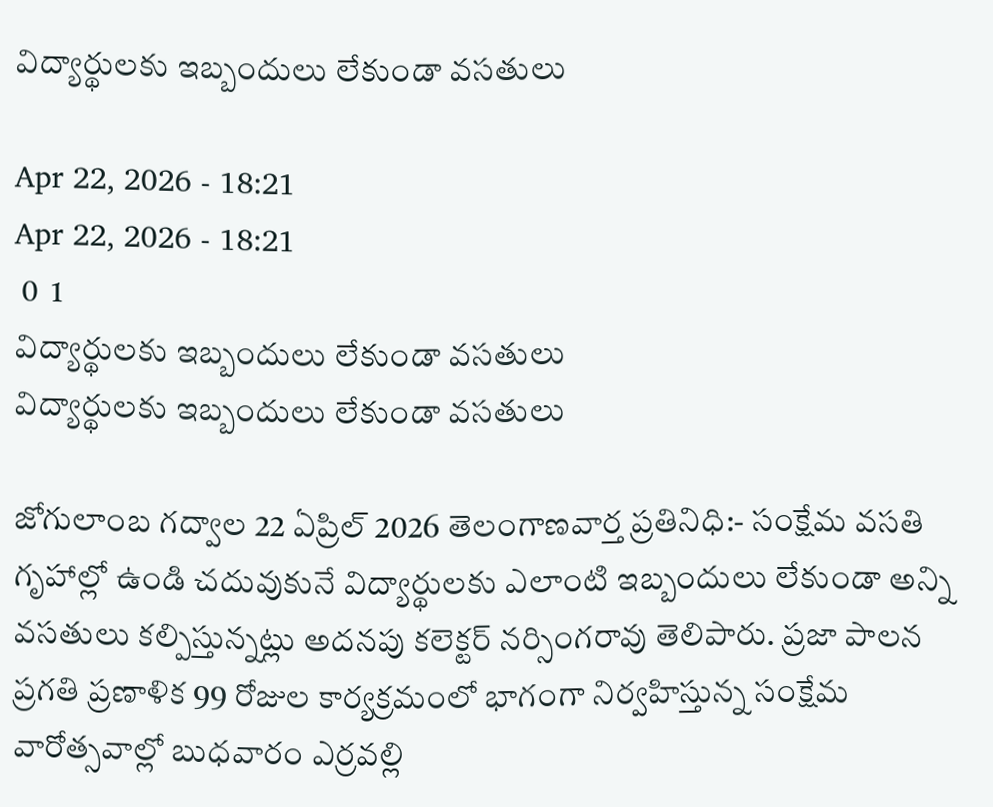విద్యార్థులకు ఇబ్బందులు లేకుండా వసతులు

Apr 22, 2026 - 18:21
Apr 22, 2026 - 18:21
 0  1
విద్యార్థులకు ఇబ్బందులు లేకుండా వసతులు
విద్యార్థులకు ఇబ్బందులు లేకుండా వసతులు

జోగులాంబ గద్వాల 22 ఏప్రిల్ 2026 తెలంగాణవార్త ప్రతినిధి:- సంక్షేమ వసతి గృహాల్లో ఉండి చదువుకునే విద్యార్థులకు ఎలాంటి ఇబ్బందులు లేకుండా అన్ని వసతులు కల్పిస్తున్నట్లు అదనపు కలెక్టర్ నర్సింగరావు తెలిపారు. ప్రజా పాలన ప్రగతి ప్రణాళిక 99 రోజుల కార్యక్రమంలో భాగంగా నిర్వహిస్తున్న సంక్షేమ వారోత్సవాల్లో బుధవారం ఎర్రవల్లి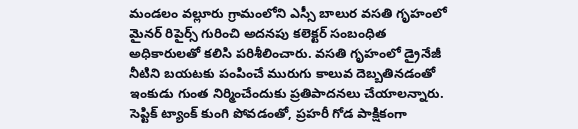మండలం వల్లూరు గ్రామంలోని ఎస్సీ బాలుర వసతి గృహంలో మైనర్ రిపైర్స్ గురించి అదనపు కలెక్టర్ సంబంధిత అధికారులతో కలిసి పరిశీలించారు. వసతి గృహంలో డ్రైనేజీ నీటిని బయటకు పంపించే మురుగు కాలువ దెబ్బతినడంతో ఇంకుడు గుంత నిర్మించేందుకు ప్రతిపాదనలు చేయాలన్నారు. సెప్టిక్ ట్యాంక్ కుంగి పోవడంతో, ప్రహరీ గోడ పాక్షికంగా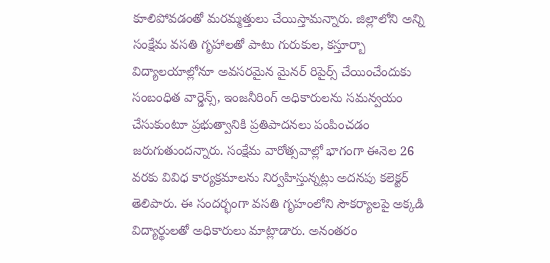కూలిపోవడంతో మరమ్మత్తులు చేయిస్తామన్నారు. జిల్లాలోని అన్ని సంక్షేమ వసతి గృహాలతో పాటు గురుకుల, కస్తూర్బా విద్యాలయాల్లోనూ అవసరమైన మైనర్ రిపైర్స్ చేయించేందుకు సంబంధిత వార్డెన్స్, ఇంజనీరింగ్ అధికారులను సమన్వయం చేసుకుంటూ ప్రభుత్వానికి ప్రతిపాదనలు పంపించడం జరుగుతుందన్నారు. సంక్షేమ వారోత్సవాల్లో భాగంగా ఈనెల 26 వరకు వివిధ కార్యక్రమాలను నిర్వహిస్తున్నట్లు అదనపు కలెక్టర్ తెలిపారు. ఈ సందర్భంగా వసతి గృహంలోని సౌకర్యాలపై అక్కడి విద్యార్థులతో అధికారులు మాట్లాడారు. అనంతరం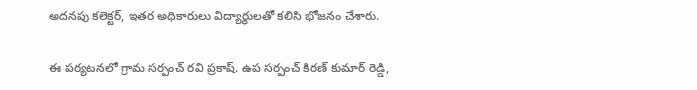అదనపు కలెక్టర్, ఇతర అధికారులు విద్యార్థులతో కలిసి భోజనం చేశారు.

ఈ పర్యటనలో గ్రామ సర్పంచ్ రవి ప్రకాష్. ఉప సర్పంచ్ కిరణ్ కుమార్ రెడ్డి,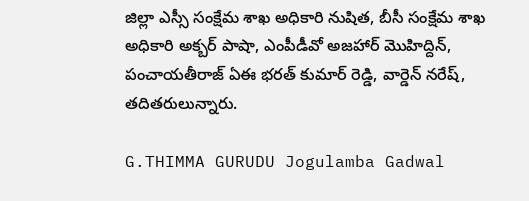జిల్లా ఎస్సీ సంక్షేమ శాఖ అధికారి నుషిత, బీసీ సంక్షేమ శాఖ అధికారి అక్బర్ పాషా, ఎంపీడీవో అజహార్ మొహిద్దిన్, పంచాయతీరాజ్ ఏఈ భరత్ కుమార్ రెడ్డి, వార్డెన్ నరేష్, తదితరులున్నారు.

G.THIMMA GURUDU Jogulamba Gadwal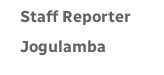Staff Reporter Jogulamba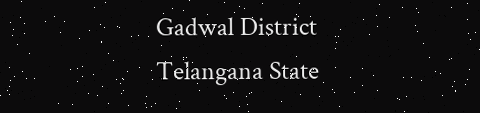Gadwal District Telangana State